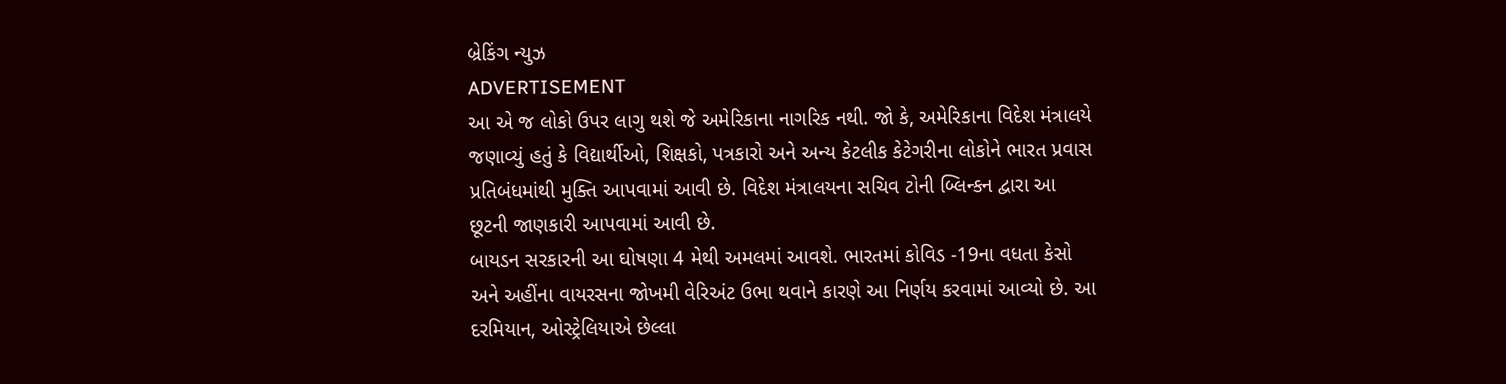બ્રેકિંગ ન્યુઝ
ADVERTISEMENT
આ એ જ લોકો ઉપર લાગુ થશે જે અમેરિકાના નાગરિક નથી. જો કે, અમેરિકાના વિદેશ મંત્રાલયે જણાવ્યું હતું કે વિદ્યાર્થીઓ, શિક્ષકો, પત્રકારો અને અન્ય કેટલીક કેટેગરીના લોકોને ભારત પ્રવાસ પ્રતિબંધમાંથી મુક્તિ આપવામાં આવી છે. વિદેશ મંત્રાલયના સચિવ ટોની બ્લિન્કન દ્વારા આ છૂટની જાણકારી આપવામાં આવી છે.
બાયડન સરકારની આ ઘોષણા 4 મેથી અમલમાં આવશે. ભારતમાં કોવિડ -19ના વધતા કેસો અને અહીંના વાયરસના જોખમી વેરિઅંટ ઉભા થવાને કારણે આ નિર્ણય કરવામાં આવ્યો છે. આ દરમિયાન, ઓસ્ટ્રેલિયાએ છેલ્લા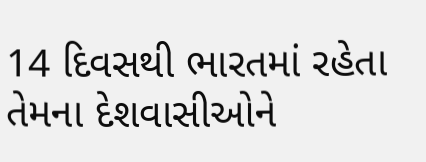14 દિવસથી ભારતમાં રહેતા તેમના દેશવાસીઓને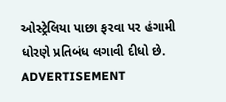ઓસ્ટ્રેલિયા પાછા ફરવા પર હંગામી ધોરણે પ્રતિબંધ લગાવી દીધો છે.
ADVERTISEMENT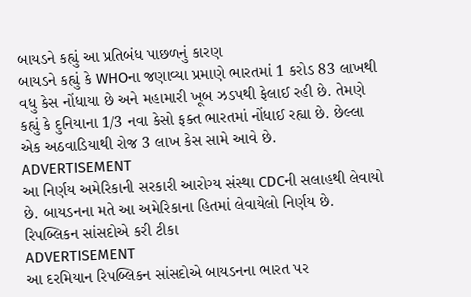બાયડને કહ્યું આ પ્રતિબંધ પાછળનું કારણ
બાયડને કહ્યું કે WHOના જણાવ્યા પ્રમાણે ભારતમાં 1 કરોડ 83 લાખથી વધુ કેસ નોંધાયા છે અને મહામારી ખૂબ ઝડપથી ફેલાઈ રહી છે. તેમણે કહ્યું કે દુનિયાના 1/3 નવા કેસો ફક્ત ભારતમાં નોંધાઈ રહ્યા છે. છેલ્લા એક અઠવાડિયાથી રોજ 3 લાખ કેસ સામે આવે છે.
ADVERTISEMENT
આ નિર્ણય અમેરિકાની સરકારી આરોગ્ય સંસ્થા CDCની સલાહથી લેવાયો છે. બાયડનના મતે આ અમેરિકાના હિતમાં લેવાયેલો નિર્ણય છે.
રિપબ્લિકન સાંસદોએ કરી ટીકા
ADVERTISEMENT
આ દરમિયાન રિપબ્લિકન સાંસદોએ બાયડનના ભારત પર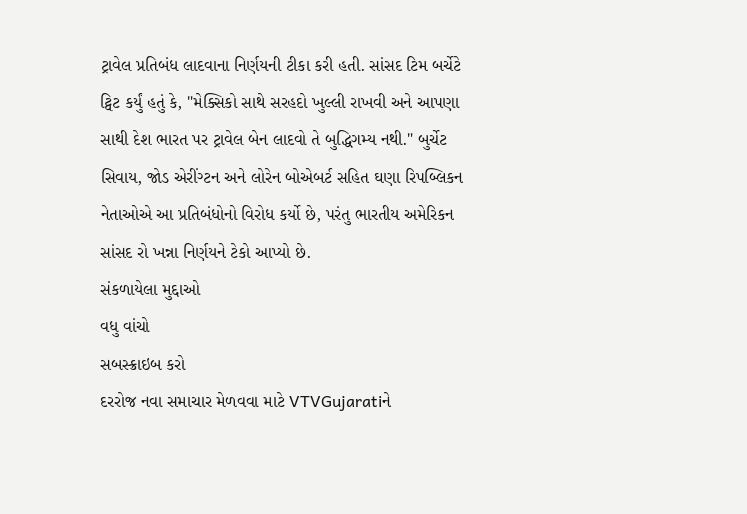ટ્રાવેલ પ્રતિબંધ લાદવાના નિર્ણયની ટીકા કરી હતી. સાંસદ ટિમ બર્ચેટે ટ્વિટ કર્યું હતું કે, "મેક્સિકો સાથે સરહદો ખુલ્લી રાખવી અને આપણા સાથી દેશ ભારત પર ટ્રાવેલ બેન લાદવો તે બુદ્ધિગમ્ય નથી." બુર્ચેટ સિવાય, જોડ એરીંગ્ટન અને લોરેન બોએબર્ટ સહિત ઘણા રિપબ્લિકન નેતાઓએ આ પ્રતિબંધોનો વિરોધ કર્યો છે, પરંતુ ભારતીય અમેરિકન સાંસદ રો ખન્ના નિર્ણયને ટેકો આપ્યો છે.
સંકળાયેલા મુદ્દાઓ
વધુ વાંચો
સબસ્ક્રાઇબ કરો
દરરોજ નવા સમાચાર મેળવવા માટે VTVGujaratiને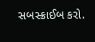સબસ્ક્રાઈબ કરો.